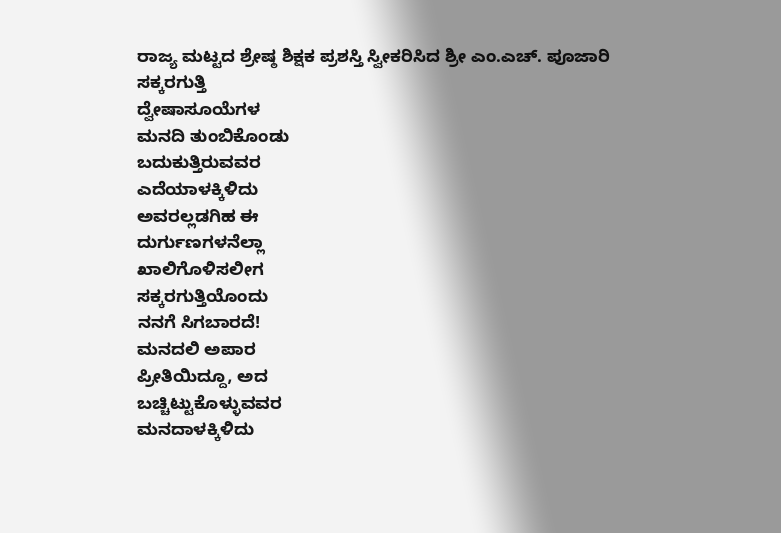ರಾಜ್ಯ ಮಟ್ಟದ ಶ್ರೇಷ್ಠ ಶಿಕ್ಷಕ ಪ್ರಶಸ್ತಿ ಸ್ವೀಕರಿಸಿದ ಶ್ರೀ ಎಂ.ಎಚ್. ಪೂಜಾರಿ
ಸಕ್ಕರಗುತ್ತಿ
ದ್ವೇಷಾಸೂಯೆಗಳ
ಮನದಿ ತುಂಬಿಕೊಂಡು
ಬದುಕುತ್ತಿರುವವರ
ಎದೆಯಾಳಕ್ಕಿಳಿದು
ಅವರಲ್ಲಡಗಿಹ ಈ
ದುರ್ಗುಣಗಳನೆಲ್ಲಾ
ಖಾಲಿಗೊಳಿಸಲೀಗ
ಸಕ್ಕರಗುತ್ತಿಯೊಂದು
ನನಗೆ ಸಿಗಬಾರದೆ!
ಮನದಲಿ ಅಪಾರ
ಪ್ರೀತಿಯಿದ್ದೂ, ಅದ
ಬಚ್ಚಿಟ್ಟುಕೊಳ್ಳುವವರ
ಮನದಾಳಕ್ಕಿಳಿದು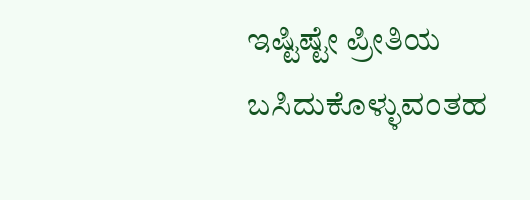ಇಷ್ಟಿಷ್ಟೇ ಪ್ರೀತಿಯ
ಬಸಿದುಕೊಳ್ಳುವಂತಹ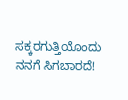ಸಕ್ಕರಗುತ್ತಿಯೊಂದು
ನನಗೆ ಸಿಗಬಾರದೆ!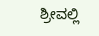ಶ್ರೀವಲ್ಲಿ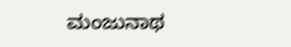ಮಂಜುನಾಥ